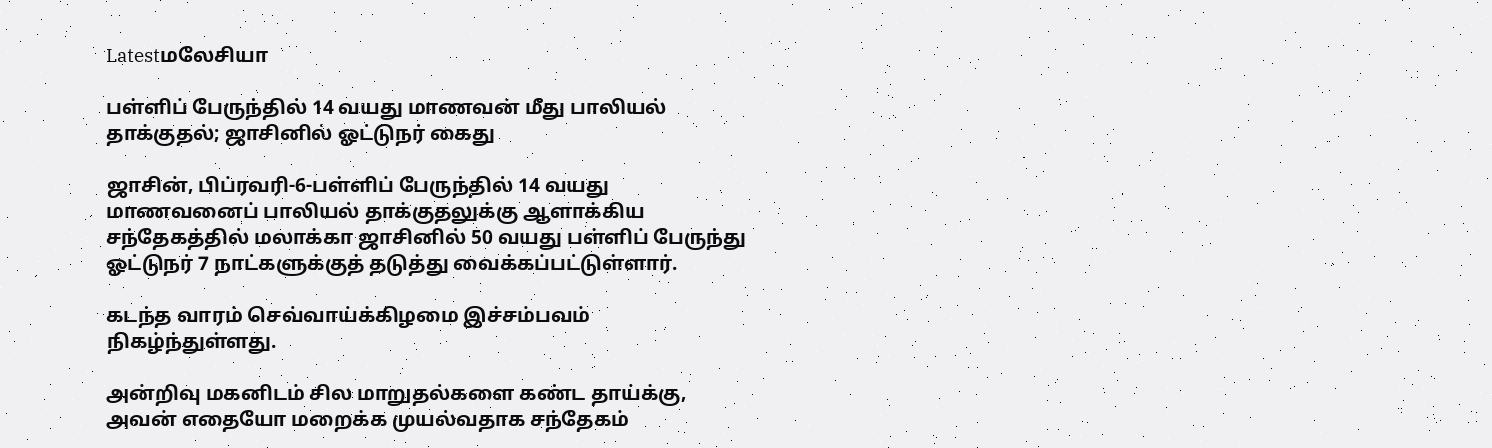Latestமலேசியா

பள்ளிப் பேருந்தில் 14 வயது மாணவன் மீது பாலியல் தாக்குதல்; ஜாசினில் ஓட்டுநர் கைது

ஜாசின், பிப்ரவரி-6-பள்ளிப் பேருந்தில் 14 வயது மாணவனைப் பாலியல் தாக்குதலுக்கு ஆளாக்கிய சந்தேகத்தில் மலாக்கா ஜாசினில் 50 வயது பள்ளிப் பேருந்து ஓட்டுநர் 7 நாட்களுக்குத் தடுத்து வைக்கப்பட்டுள்ளார்.

கடந்த வாரம் செவ்வாய்க்கிழமை இச்சம்பவம் நிகழ்ந்துள்ளது.

அன்றிவு மகனிடம் சில மாறுதல்களை கண்ட தாய்க்கு, அவன் எதையோ மறைக்க முயல்வதாக சந்தேகம்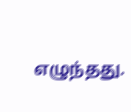எழுந்தது.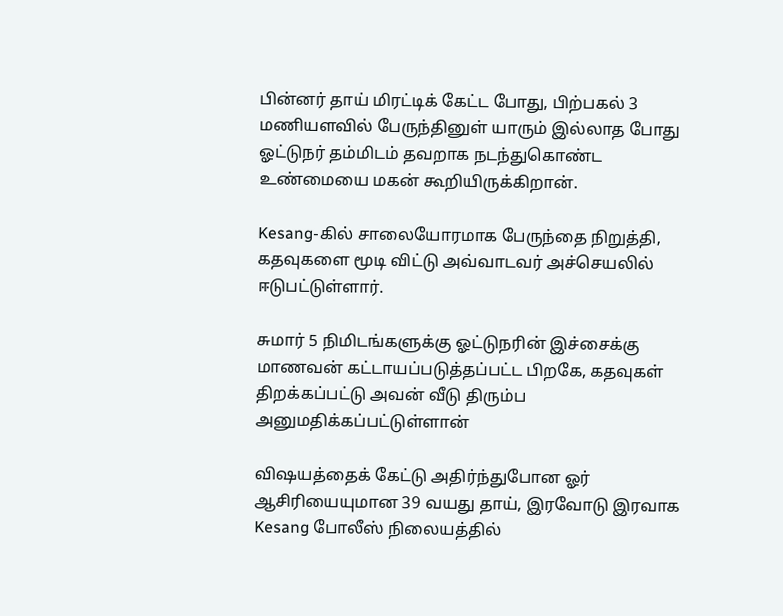பின்னர் தாய் மிரட்டிக் கேட்ட போது, பிற்பகல் 3 மணியளவில் பேருந்தினுள் யாரும் இல்லாத போது ஓட்டுநர் தம்மிடம் தவறாக நடந்துகொண்ட உண்மையை மகன் கூறியிருக்கிறான்.

Kesang-கில் சாலையோரமாக பேருந்தை நிறுத்தி, கதவுகளை மூடி விட்டு அவ்வாடவர் அச்செயலில் ஈடுபட்டுள்ளார்.

சுமார் 5 நிமிடங்களுக்கு ஓட்டுநரின் இச்சைக்கு மாணவன் கட்டாயப்படுத்தப்பட்ட பிறகே, கதவுகள் திறக்கப்பட்டு அவன் வீடு திரும்ப அனுமதிக்கப்பட்டுள்ளான்

விஷயத்தைக் கேட்டு அதிர்ந்துபோன ஓர் ஆசிரியையுமான 39 வயது தாய், இரவோடு இரவாக Kesang போலீஸ் நிலையத்தில்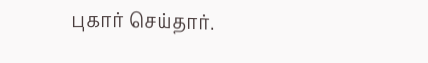புகார் செய்தார்.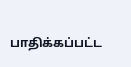பாதிக்கப்பட்ட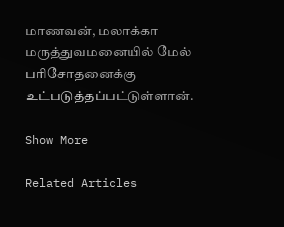மாணவன், மலாக்கா மருத்துவமனையில் மேல் பரிசோதனைக்கு உட்படுத்தப்பட்டுள்ளான்.

Show More

Related Articles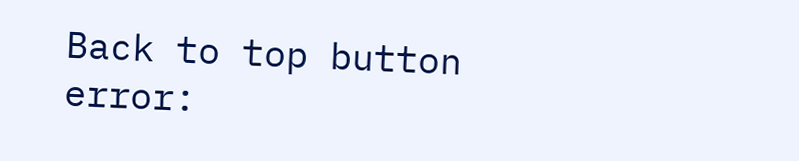Back to top button
error: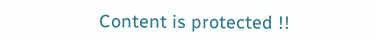Content is protected !!